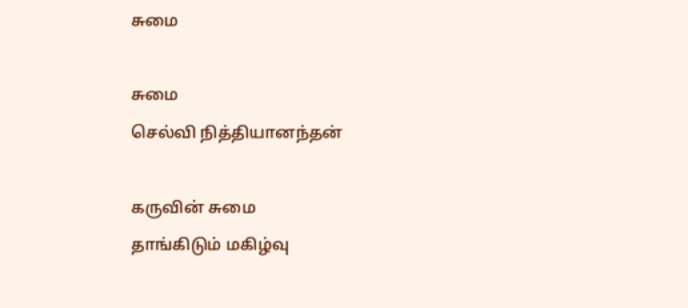சுமை

சுமை
செல்வி நித்தியானந்தன்

கருவின் சுமை
தாங்கிடும் மகிழ்வு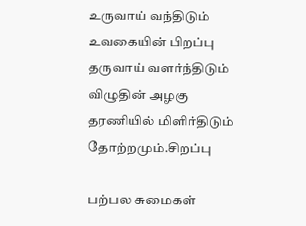உருவாய் வந்திடும்
உவகையின் பிறப்பு
தருவாய் வளர்ந்திடும்
விழுதின் அழகு
தரணியில் மிளிர்திடும்
தோற்றமும்.சிறப்பு

பற்பல சுமைகள்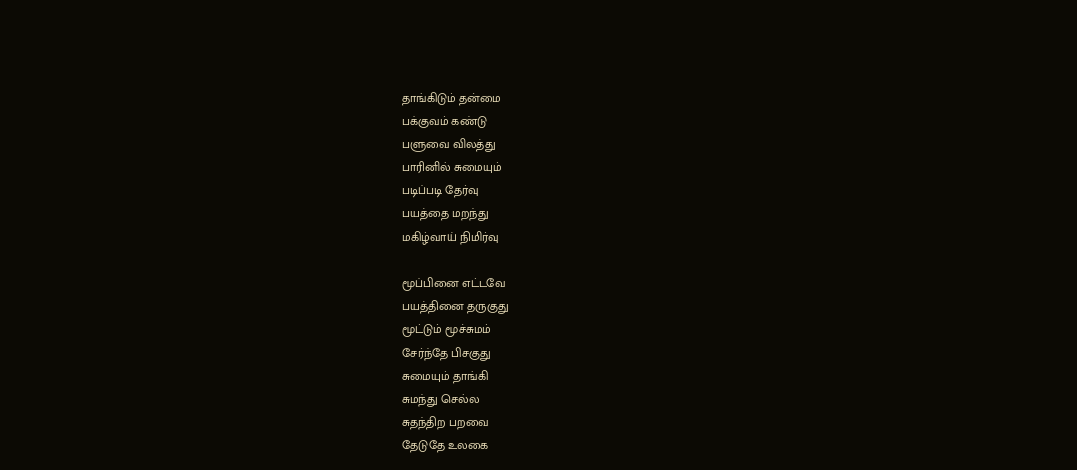தாங்கிடும் தன்மை
பக்குவம் கண்டு
பளுவை விலத்து
பாரினில் சுமையும்
படிப்படி தேர்வு
பயத்தை மறந்து
மகிழ்வாய் நிமிர்வு

மூப்பினை எட்டவே
பயத்தினை தருகுது
மூட்டும் மூச்சுமம்
சேர்ந்தே பிசகுது
சுமையும் தாங்கி
சுமந்து செல்ல
சுதந்திற பறவை
தேடுதே உலகை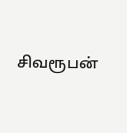சிவரூபன்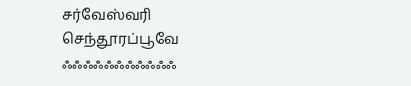சர்வேஸ்வரி செந்தூரப்பூவே ஃஃஃஃஃஃஃஃஃஃஃ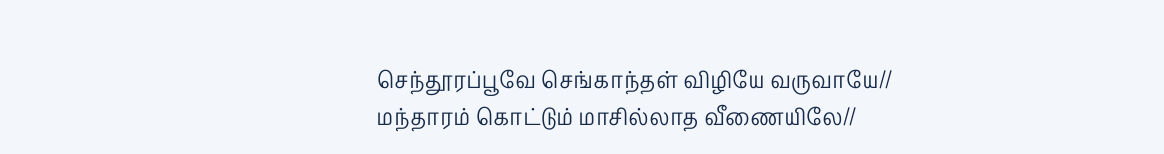செந்தூரப்பூவே செங்காந்தள் விழியே வருவாயே// மந்தாரம் கொட்டும் மாசில்லாத வீணையிலே//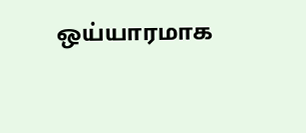ஒய்யாரமாக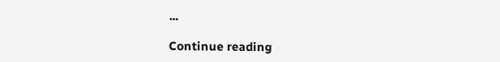...

Continue reading